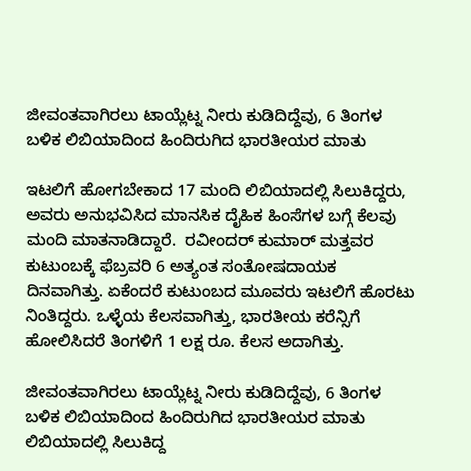ಜೀವಂತವಾಗಿರಲು ಟಾಯ್ಲೆಟ್ನ ನೀರು ಕುಡಿದಿದ್ದೆವು, 6 ತಿಂಗಳ ಬಳಿಕ ಲಿಬಿಯಾದಿಂದ ಹಿಂದಿರುಗಿದ ಭಾರತೀಯರ ಮಾತು

ಇಟಲಿಗೆ ಹೋಗಬೇಕಾದ 17 ಮಂದಿ ಲಿಬಿಯಾದಲ್ಲಿ ಸಿಲುಕಿದ್ದರು, ಅವರು ಅನುಭವಿಸಿದ ಮಾನಸಿಕ ದೈಹಿಕ ಹಿಂಸೆಗಳ ಬಗ್ಗೆ ಕೆಲವು ಮಂದಿ ಮಾತನಾಡಿದ್ದಾರೆ.  ರವೀಂದರ್ ಕುಮಾರ್ ಮತ್ತವರ ಕುಟುಂಬಕ್ಕೆ ಫೆಬ್ರವರಿ 6 ಅತ್ಯಂತ ಸಂತೋಷದಾಯಕ ದಿನವಾಗಿತ್ತು. ಏಕೆಂದರೆ ಕುಟುಂಬದ ಮೂವರು ಇಟಲಿಗೆ ಹೊರಟು ನಿಂತಿದ್ದರು. ಒಳ್ಳೆಯ ಕೆಲಸವಾಗಿತ್ತು, ಭಾರತೀಯ ಕರೆನ್ಸಿಗೆ ಹೋಲಿಸಿದರೆ ತಿಂಗಳಿಗೆ 1 ಲಕ್ಷ ರೂ. ಕೆಲಸ ಅದಾಗಿತ್ತು.

ಜೀವಂತವಾಗಿರಲು ಟಾಯ್ಲೆಟ್ನ ನೀರು ಕುಡಿದಿದ್ದೆವು, 6 ತಿಂಗಳ ಬಳಿಕ ಲಿಬಿಯಾದಿಂದ ಹಿಂದಿರುಗಿದ ಭಾರತೀಯರ ಮಾತು
ಲಿಬಿಯಾದಲ್ಲಿ ಸಿಲುಕಿದ್ದ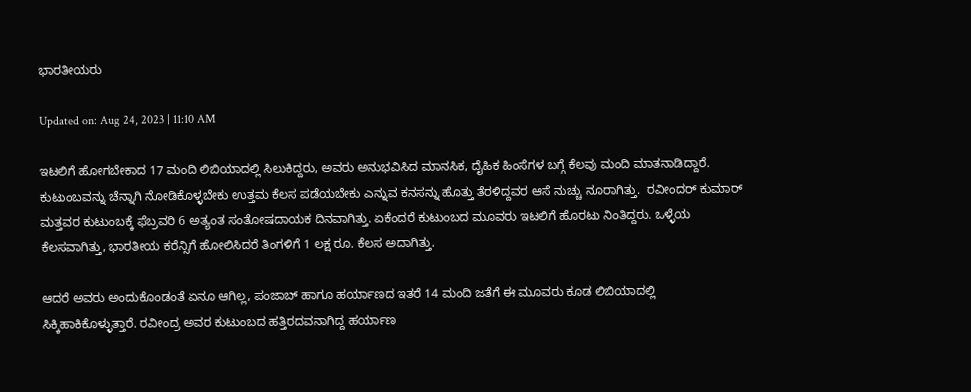ಭಾರತೀಯರು

Updated on: Aug 24, 2023 | 11:10 AM

ಇಟಲಿಗೆ ಹೋಗಬೇಕಾದ 17 ಮಂದಿ ಲಿಬಿಯಾದಲ್ಲಿ ಸಿಲುಕಿದ್ದರು, ಅವರು ಅನುಭವಿಸಿದ ಮಾನಸಿಕ, ದೈಹಿಕ ಹಿಂಸೆಗಳ ಬಗ್ಗೆ ಕೆಲವು ಮಂದಿ ಮಾತನಾಡಿದ್ದಾರೆ. ಕುಟುಂಬವನ್ನು ಚೆನ್ನಾಗಿ ನೋಡಿಕೊಳ್ಳಬೇಕು ಉತ್ತಮ ಕೆಲಸ ಪಡೆಯಬೇಕು ಎನ್ನುವ ಕನಸನ್ನು ಹೊತ್ತು ತೆರಳಿದ್ದವರ ಆಸೆ ನುಚ್ಚು ನೂರಾಗಿತ್ತು.  ರವೀಂದರ್ ಕುಮಾರ್ ಮತ್ತವರ ಕುಟುಂಬಕ್ಕೆ ಫೆಬ್ರವರಿ 6 ಅತ್ಯಂತ ಸಂತೋಷದಾಯಕ ದಿನವಾಗಿತ್ತು. ಏಕೆಂದರೆ ಕುಟುಂಬದ ಮೂವರು ಇಟಲಿಗೆ ಹೊರಟು ನಿಂತಿದ್ದರು. ಒಳ್ಳೆಯ ಕೆಲಸವಾಗಿತ್ತು, ಭಾರತೀಯ ಕರೆನ್ಸಿಗೆ ಹೋಲಿಸಿದರೆ ತಿಂಗಳಿಗೆ 1 ಲಕ್ಷ ರೂ. ಕೆಲಸ ಅದಾಗಿತ್ತು.

ಆದರೆ ಅವರು ಅಂದುಕೊಂಡಂತೆ ಏನೂ ಆಗಿಲ್ಲ, ಪಂಜಾಬ್ ಹಾಗೂ ಹರ್ಯಾಣದ ಇತರೆ 14 ಮಂದಿ ಜತೆಗೆ ಈ ಮೂವರು ಕೂಡ ಲಿಬಿಯಾದಲ್ಲಿ ಸಿಕ್ಕಿಹಾಕಿಕೊಳ್ಳುತ್ತಾರೆ. ರವೀಂದ್ರ ಅವರ ಕುಟುಂಬದ ಹತ್ತಿರದವನಾಗಿದ್ದ ಹರ್ಯಾಣ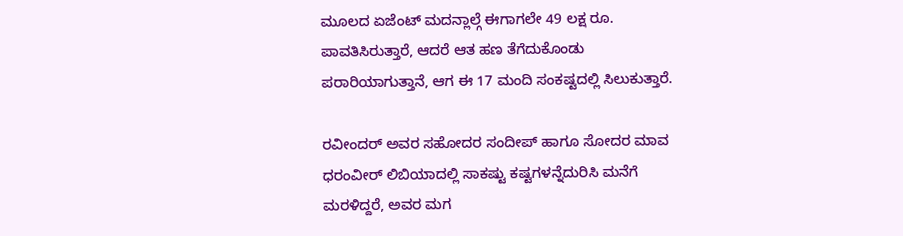ಮೂಲದ ಏಜೆಂಟ್ ಮದನ್ಲಾಲ್ಗೆ ಈಗಾಗಲೇ 49 ಲಕ್ಷ ರೂ. ಪಾವತಿಸಿರುತ್ತಾರೆ, ಆದರೆ ಆತ ಹಣ ತೆಗೆದುಕೊಂಡು ಪರಾರಿಯಾಗುತ್ತಾನೆ, ಆಗ ಈ 17 ಮಂದಿ ಸಂಕಷ್ಟದಲ್ಲಿ ಸಿಲುಕುತ್ತಾರೆ.

ರವೀಂದರ್ ಅವರ ಸಹೋದರ ಸಂದೀಪ್ ಹಾಗೂ ಸೋದರ ಮಾವ ಧರಂವೀರ್ ಲಿಬಿಯಾದಲ್ಲಿ ಸಾಕಷ್ಟು ಕಷ್ಟಗಳನ್ನೆದುರಿಸಿ ಮನೆಗೆ ಮರಳಿದ್ದರೆ, ಅವರ ಮಗ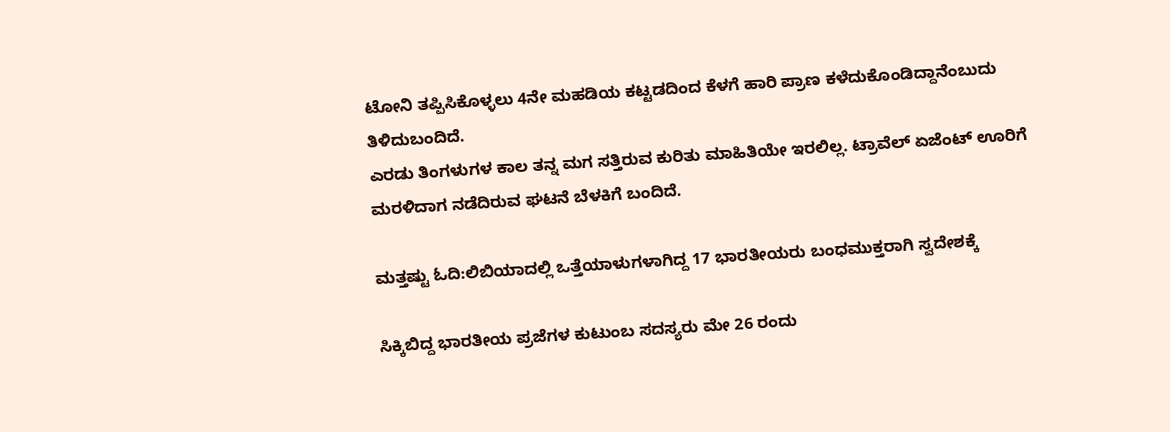ಟೋನಿ ತಪ್ಪಿಸಿಕೊಳ್ಳಲು 4ನೇ ಮಹಡಿಯ ಕಟ್ಟಡದಿಂದ ಕೆಳಗೆ ಹಾರಿ ಪ್ರಾಣ ಕಳೆದುಕೊಂಡಿದ್ದಾನೆಂಬುದು ತಿಳಿದುಬಂದಿದೆ.
ಎರಡು ತಿಂಗಳುಗಳ ಕಾಲ ತನ್ನ ಮಗ ಸತ್ತಿರುವ ಕುರಿತು ಮಾಹಿತಿಯೇ ಇರಲಿಲ್ಲ. ಟ್ರಾವೆಲ್ ಏಜೆಂಟ್ ಊರಿಗೆ ಮರಳಿದಾಗ ನಡೆದಿರುವ ಘಟನೆ ಬೆಳಕಿಗೆ ಬಂದಿದೆ.

ಮತ್ತಷ್ಟು ಓದಿ:ಲಿಬಿಯಾದಲ್ಲಿ ಒತ್ತೆಯಾಳುಗಳಾಗಿದ್ದ 17 ಭಾರತೀಯರು ಬಂಧಮುಕ್ತರಾಗಿ ಸ್ವದೇಶಕ್ಕೆ

ಸಿಕ್ಕಿಬಿದ್ದ ಭಾರತೀಯ ಪ್ರಜೆಗಳ ಕುಟುಂಬ ಸದಸ್ಯರು ಮೇ 26 ರಂದು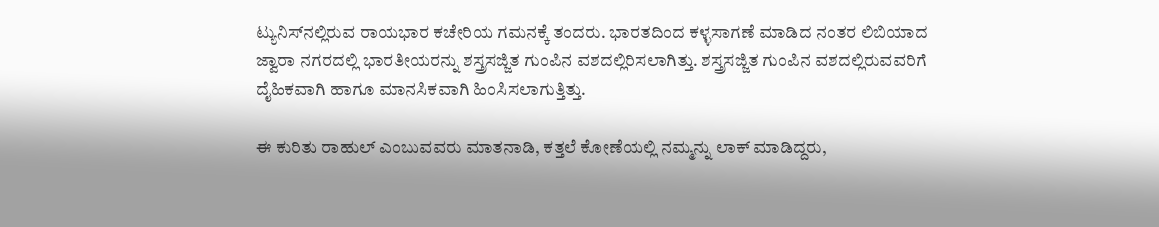ಟ್ಯುನಿಸ್‌ನಲ್ಲಿರುವ ರಾಯಭಾರ ಕಚೇರಿಯ ಗಮನಕ್ಕೆ ತಂದರು. ಭಾರತದಿಂದ ಕಳ್ಳಸಾಗಣೆ ಮಾಡಿದ ನಂತರ ಲಿಬಿಯಾದ ಜ್ವಾರಾ ನಗರದಲ್ಲಿ ಭಾರತೀಯರನ್ನು ಶಸ್ತ್ರಸಜ್ಜಿತ ಗುಂಪಿನ ವಶದಲ್ಲಿರಿಸಲಾಗಿತ್ತು. ಶಸ್ತ್ರಸಜ್ಜಿತ ಗುಂಪಿನ ವಶದಲ್ಲಿರುವವರಿಗೆ ದೈಹಿಕವಾಗಿ ಹಾಗೂ ಮಾನಸಿಕವಾಗಿ ಹಿಂಸಿಸಲಾಗುತ್ತಿತ್ತು.

ಈ ಕುರಿತು ರಾಹುಲ್ ಎಂಬುವವರು ಮಾತನಾಡಿ, ಕತ್ತಲೆ ಕೋಣೆಯಲ್ಲಿ ನಮ್ಮನ್ನು ಲಾಕ್ ಮಾಡಿದ್ದರು,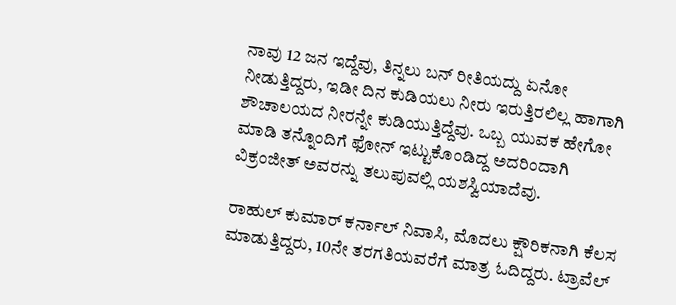ನಾವು 12 ಜನ ಇದ್ದೆವು, ತಿನ್ನಲು ಬನ್ ರೀತಿಯದ್ದು ಏನೋ ನೀಡುತ್ತಿದ್ದರು, ಇಡೀ ದಿನ ಕುಡಿಯಲು ನೀರು ಇರುತ್ತಿರಲಿಲ್ಲ ಹಾಗಾಗಿ ಶೌಚಾಲಯದ ನೀರನ್ನೇ ಕುಡಿಯುತ್ತಿದ್ದೆವು. ಒಬ್ಬ ಯುವಕ ಹೇಗೋ ಮಾಡಿ ತನ್ನೊಂದಿಗೆ ಫೋನ್ ಇಟ್ಟುಕೊಂಡಿದ್ದ ಅದರಿಂದಾಗಿ ವಿಕ್ರಂಜೀತ್ ಅವರನ್ನು ತಲುಪುವಲ್ಲಿ ಯಶಸ್ವಿಯಾದೆವು.

ರಾಹುಲ್ ಕುಮಾರ್ ಕರ್ನಾಲ್ ನಿವಾಸಿ, ಮೊದಲು ಕ್ಷೌರಿಕನಾಗಿ ಕೆಲಸ ಮಾಡುತ್ತಿದ್ದರು, 10ನೇ ತರಗತಿಯವರೆಗೆ ಮಾತ್ರ ಓದಿದ್ದರು. ಟ್ರಾವೆಲ್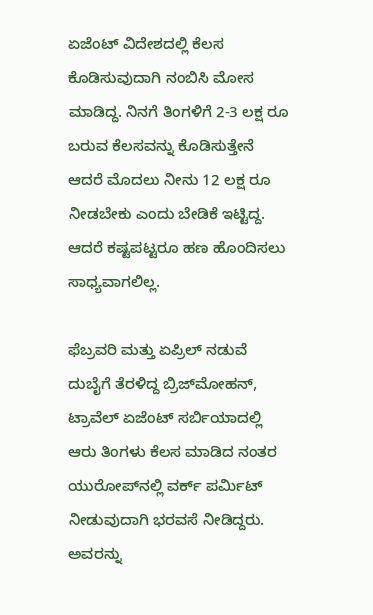ಏಜೆಂಟ್ ವಿದೇಶದಲ್ಲಿ ಕೆಲಸ ಕೊಡಿಸುವುದಾಗಿ ನಂಬಿಸಿ ಮೋಸ ಮಾಡಿದ್ದ. ನಿನಗೆ ತಿಂಗಳಿಗೆ 2-3 ಲಕ್ಷ ರೂ ಬರುವ ಕೆಲಸವನ್ನು ಕೊಡಿಸುತ್ತೇನೆ ಆದರೆ ಮೊದಲು ನೀನು 12 ಲಕ್ಷ ರೂ ನೀಡಬೇಕು ಎಂದು ಬೇಡಿಕೆ ಇಟ್ಟಿದ್ದ. ಆದರೆ ಕಷ್ಟಪಟ್ಟರೂ ಹಣ ಹೊಂದಿಸಲು ಸಾಧ್ಯವಾಗಲಿಲ್ಲ.

ಫೆಬ್ರವರಿ ಮತ್ತು ಏಪ್ರಿಲ್ ನಡುವೆ ದುಬೈಗೆ ತೆರಳಿದ್ದ ಬ್ರಿಜ್‌ಮೋಹನ್, ಟ್ರಾವೆಲ್ ಏಜೆಂಟ್ ಸರ್ಬಿಯಾದಲ್ಲಿ ಆರು ತಿಂಗಳು ಕೆಲಸ ಮಾಡಿದ ನಂತರ ಯುರೋಪ್‌ನಲ್ಲಿ ವರ್ಕ್ ಪರ್ಮಿಟ್ ನೀಡುವುದಾಗಿ ಭರವಸೆ ನೀಡಿದ್ದರು. ಅವರನ್ನು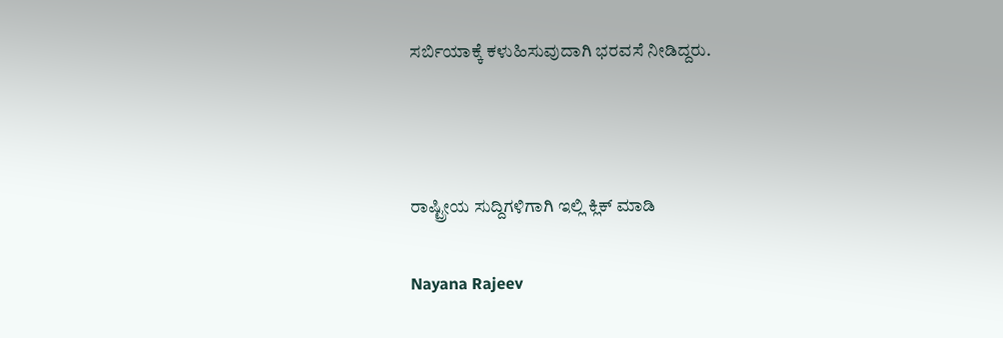ಸರ್ಬಿಯಾಕ್ಕೆ ಕಳುಹಿಸುವುದಾಗಿ ಭರವಸೆ ನೀಡಿದ್ದರು.



ರಾಷ್ಟ್ರೀಯ ಸುದ್ದಿಗಳಿಗಾಗಿ ಇಲ್ಲಿ ಕ್ಲಿಕ್ ಮಾಡಿ

Nayana Rajeev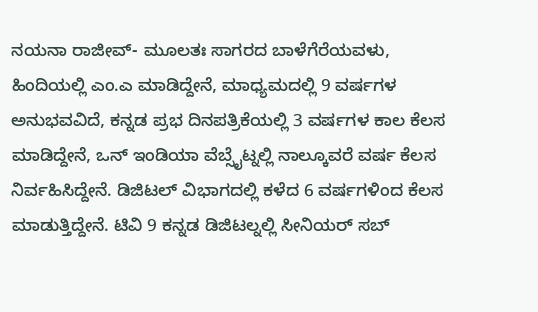ನಯನಾ ರಾಜೀವ್- ಮೂಲತಃ ಸಾಗರದ ಬಾಳೆಗೆರೆಯವಳು, ಹಿಂದಿಯಲ್ಲಿ ಎಂ.ಎ ಮಾಡಿದ್ದೇನೆ, ಮಾಧ್ಯಮದಲ್ಲಿ 9 ವರ್ಷಗಳ ಅನುಭವವಿದೆ, ಕನ್ನಡ ಪ್ರಭ ದಿನಪತ್ರಿಕೆಯಲ್ಲಿ 3 ವರ್ಷಗಳ ಕಾಲ ಕೆಲಸ ಮಾಡಿದ್ದೇನೆ, ಒನ್ ಇಂಡಿಯಾ ವೆಬ್ಸೈಟ್ನಲ್ಲಿ ನಾಲ್ಕೂವರೆ ವರ್ಷ ಕೆಲಸ ನಿರ್ವಹಿಸಿದ್ದೇನೆ. ಡಿಜಿಟಲ್ ವಿಭಾಗದಲ್ಲಿ ಕಳೆದ 6 ವರ್ಷಗಳಿಂದ ಕೆಲಸ ಮಾಡುತ್ತಿದ್ದೇನೆ. ಟಿವಿ 9 ಕನ್ನಡ ಡಿಜಿಟಲ್ನಲ್ಲಿ ಸೀನಿಯರ್ ಸಬ್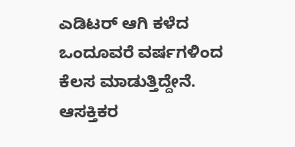ಎಡಿಟರ್ ಆಗಿ ಕಳೆದ ಒಂದೂವರೆ ವರ್ಷಗಳಿಂದ ಕೆಲಸ ಮಾಡುತ್ತಿದ್ದೇನೆ. ಆಸಕ್ತಿಕರ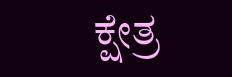ಕ್ಷೇತ್ರ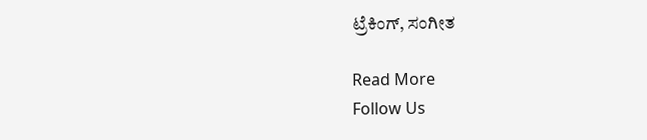ಟ್ರೆಕಿಂಗ್, ಸಂಗೀತ

Read More
Follow Us